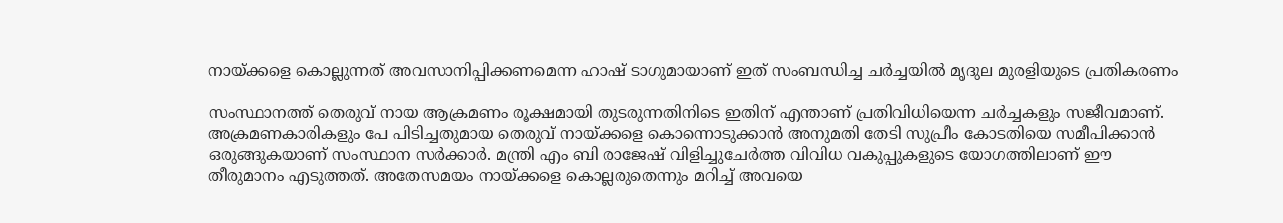നായ്ക്കളെ കൊല്ലുന്നത് അവസാനിപ്പിക്കണമെന്ന ഹാഷ് ടാഗുമായാണ് ഇത് സംബന്ധിച്ച ചര്‍ച്ചയില്‍ മൃദുല മുരളിയുടെ പ്രതികരണം

സംസ്ഥാനത്ത് തെരുവ് നായ ആക്രമണം രൂക്ഷമായി തുടരുന്നതിനിടെ ഇതിന് എന്താണ് പ്രതിവിധിയെന്ന ചര്‍ച്ചകളും സജീവമാണ്. അക്രമണകാരികളും പേ പിടിച്ചതുമായ തെരുവ് നായ്ക്കളെ കൊന്നൊടുക്കാന്‍ അനുമതി തേടി സുപ്രീം കോടതിയെ സമീപിക്കാന്‍ ഒരുങ്ങുകയാണ് സംസ്ഥാന സര്‍ക്കാര്‍. മന്ത്രി എം ബി രാജേഷ് വിളിച്ചുചേര്‍ത്ത വിവിധ വകുപ്പുകളുടെ യോഗത്തിലാണ് ഈ തീരുമാനം എടുത്തത്. അതേസമയം നായ്ക്കളെ കൊല്ലരുതെന്നും മറിച്ച് അവയെ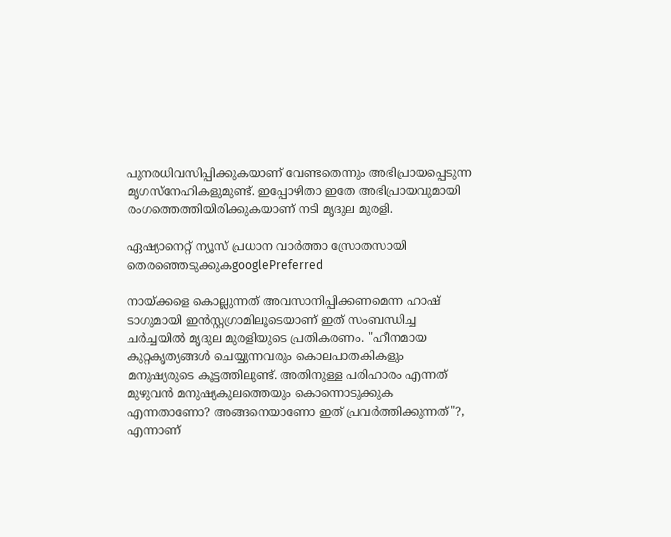പുനരധിവസിപ്പിക്കുകയാണ് വേണ്ടതെന്നും അഭിപ്രായപ്പെടുന്ന മൃഗസ്നേഹികളുമുണ്ട്. ഇപ്പോഴിതാ ഇതേ അഭിപ്രായവുമായി രംഗത്തെത്തിയിരിക്കുകയാണ് നടി മൃദുല മുരളി.

ഏഷ്യാനെറ്റ് ന്യൂസ് പ്രധാന വാർത്താ സ്രോതസായി തെരഞ്ഞെടുക്കുകgooglePreferred

നായ്ക്കളെ കൊല്ലുന്നത് അവസാനിപ്പിക്കണമെന്ന ഹാഷ് ടാഗുമായി ഇന്‍സ്റ്റഗ്രാമിലൂടെയാണ് ഇത് സംബന്ധിച്ച ചര്‍ച്ചയില്‍ മൃദുല മുരളിയുടെ പ്രതികരണം. "ഹീനമായ കുറ്റകൃത്യങ്ങള്‍ ചെയ്യുന്നവരും കൊലപാതകികളും മനുഷ്യരുടെ കൂട്ടത്തിലുണ്ട്. അതിനുള്ള പരിഹാരം എന്നത് മുഴുവന്‍ മനുഷ്യകുലത്തെയും കൊന്നൊടുക്കുക എന്നതാണോ? അങ്ങനെയാണോ ഇത് പ്രവര്‍ത്തിക്കുന്നത്"?, എന്നാണ്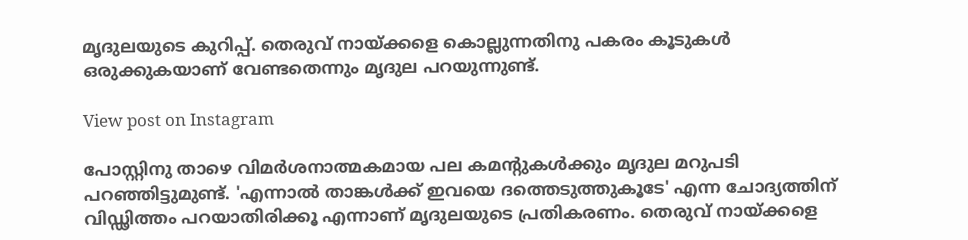മൃദുലയുടെ കുറിപ്പ്. തെരുവ് നായ്ക്കളെ കൊല്ലുന്നതിനു പകരം കൂടുകള്‍ ഒരുക്കുകയാണ് വേണ്ടതെന്നും മൃദുല പറയുന്നുണ്ട്.

View post on Instagram

പോസ്റ്റിനു താഴെ വിമര്‍ശനാത്മകമായ പല കമന്‍റുകള്‍ക്കും മൃദുല മറുപടി പറഞ്ഞിട്ടുമുണ്ട്. 'എന്നാല്‍ താങ്കള്‍ക്ക് ഇവയെ ദത്തെടുത്തുകൂടേ' എന്ന ചോദ്യത്തിന് വിഡ്ഢിത്തം പറയാതിരിക്കൂ എന്നാണ് മൃദുലയുടെ പ്രതികരണം. തെരുവ് നായ്ക്കളെ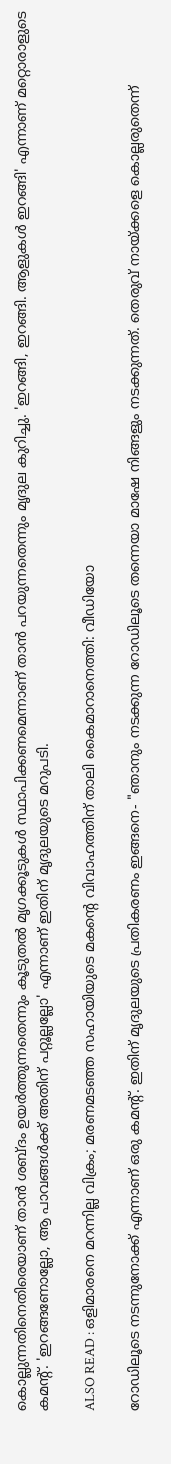കൊല്ലുന്നതിനെതിരെയാണ് താന്‍ ശബ്ദം ഉയര്‍ത്തുന്നതെന്നും കൂടുതല്‍ മൃഗക്കൂടുകള്‍ സ്ഥാപിക്കണമെന്നാണ് താന്‍ പറയുന്നതെന്നും മൃദുല കുറിച്ചു. 'ഇറങ്ങി, ഇറങ്ങി. ആളുകള്‍ ഇറങ്ങി' എന്നാണ് മറ്റൊരാളുടെ കമന്‍റ്. 'ഇറങ്ങണോല്ലോ, ആ പാവങ്ങള്‍ക്ക് അതിന് പറ്റൂല്ലല്ലോ' എന്നാണ് ഇതിന് മൃദുലയുടെ മറുപടി.

ALSO READ : ഒളിമാരനെ മറന്നില്ല വിക്രം; മരണമടഞ്ഞ സഹായിയുടെ മകന്‍റെ വിവാഹത്തിന് താലി കൈമാറാനെത്തി: വീഡിയോ

റോഡിലൂടെ നടന്നുനോക്ക് എന്നാണ് ഒരു കമന്‍റ്. ഇതിന് മൃദുലയുടെ പ്രതികരണം ഇങ്ങനെ- "ഞാനും നടക്കുന്ന റോഡിലൂടെ തന്നെയാ മാഷേ നിങ്ങളും നടക്കുന്നത്. തെരുവ് നായ്ക്കളെ കൊല്ലരുതെന്ന്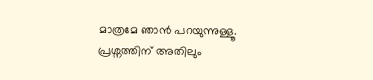മാത്രമേ ഞാന്‍ പറയുന്നുള്ളൂ. പ്രശ്നത്തിന് അതിലും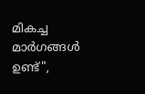മികച്ച മാര്‍ഗങ്ങള്‍ ഉണ്ട്",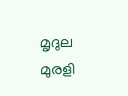മൃദുല മുരളി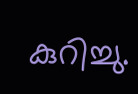കുറിച്ചു.